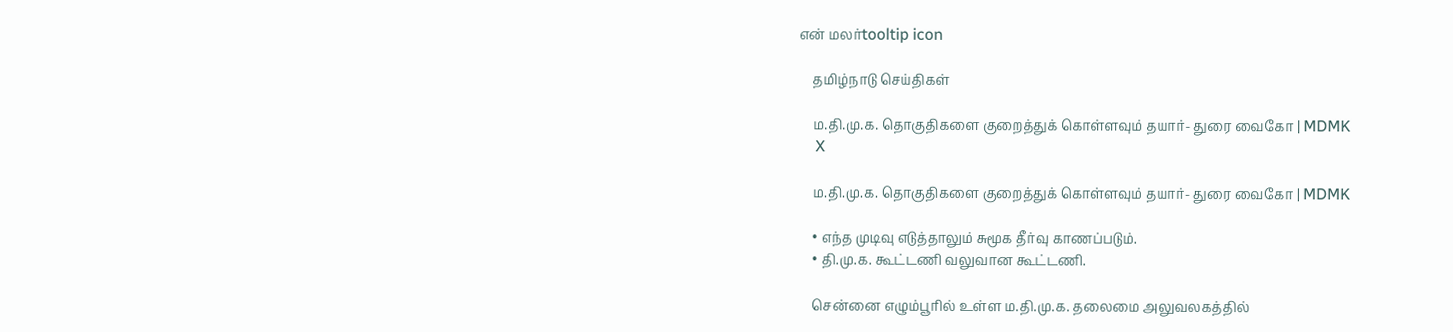என் மலர்tooltip icon

    தமிழ்நாடு செய்திகள்

    ம.தி.மு.க. தொகுதிகளை குறைத்துக் கொள்ளவும் தயார்- துரை வைகோ | MDMK
    X

    ம.தி.மு.க. தொகுதிகளை குறைத்துக் கொள்ளவும் தயார்- துரை வைகோ | MDMK

    • எந்த முடிவு எடுத்தாலும் சுமூக தீர்வு காணப்படும்.
    • தி.மு.க. கூட்டணி வலுவான கூட்டணி.

    சென்னை எழும்பூரில் உள்ள ம.தி.மு.க. தலைமை அலுவலகத்தில்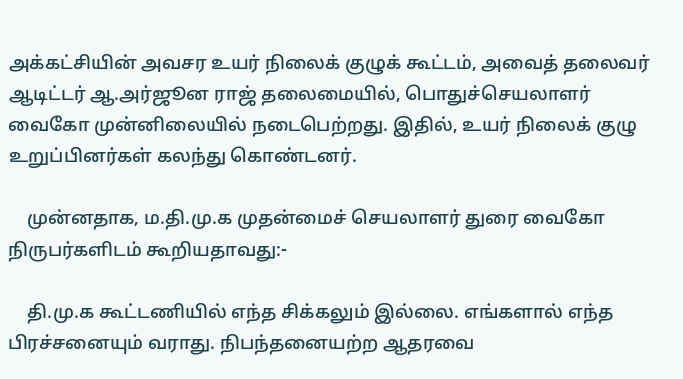அக்கட்சியின் அவசர உயர் நிலைக் குழுக் கூட்டம், அவைத் தலைவர் ஆடிட்டர் ஆ.அர்ஜூன ராஜ் தலைமையில், பொதுச்செயலாளர் வைகோ முன்னிலையில் நடைபெற்றது. இதில், உயர் நிலைக் குழு உறுப்பினர்கள் கலந்து கொண்டனர்.

    முன்னதாக, ம.தி.மு.க முதன்மைச் செயலாளர் துரை வைகோ நிருபர்களிடம் கூறியதாவது:-

    தி.மு.க கூட்டணியில் எந்த சிக்கலும் இல்லை. எங்களால் எந்த பிரச்சனையும் வராது. நிபந்தனையற்ற ஆதரவை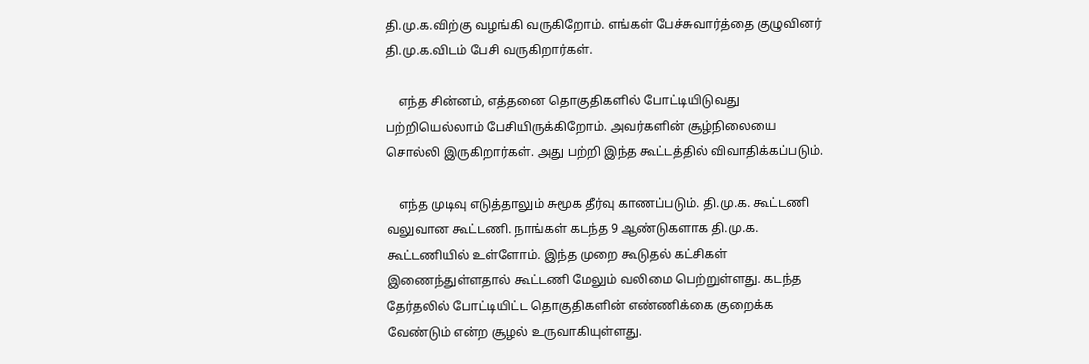தி.மு.க.விற்கு வழங்கி வருகிறோம். எங்கள் பேச்சுவார்த்தை குழுவினர் தி.மு.க.விடம் பேசி வருகிறார்கள்.

    எந்த சின்னம், எத்தனை தொகுதிகளில் போட்டியிடுவது பற்றியெல்லாம் பேசியிருக்கிறோம். அவர்களின் சூழ்நிலையை சொல்லி இருகிறார்கள். அது பற்றி இந்த கூட்டத்தில் விவாதிக்கப்படும்.

    எந்த முடிவு எடுத்தாலும் சுமூக தீர்வு காணப்படும். தி.மு.க. கூட்டணி வலுவான கூட்டணி. நாங்கள் கடந்த 9 ஆண்டுகளாக தி.மு.க. கூட்டணியில் உள்ளோம். இந்த முறை கூடுதல் கட்சிகள் இணைந்துள்ளதால் கூட்டணி மேலும் வலிமை பெற்றுள்ளது. கடந்த தேர்தலில் போட்டியிட்ட தொகுதிகளின் எண்ணிக்கை குறைக்க வேண்டும் என்ற சூழல் உருவாகியுள்ளது.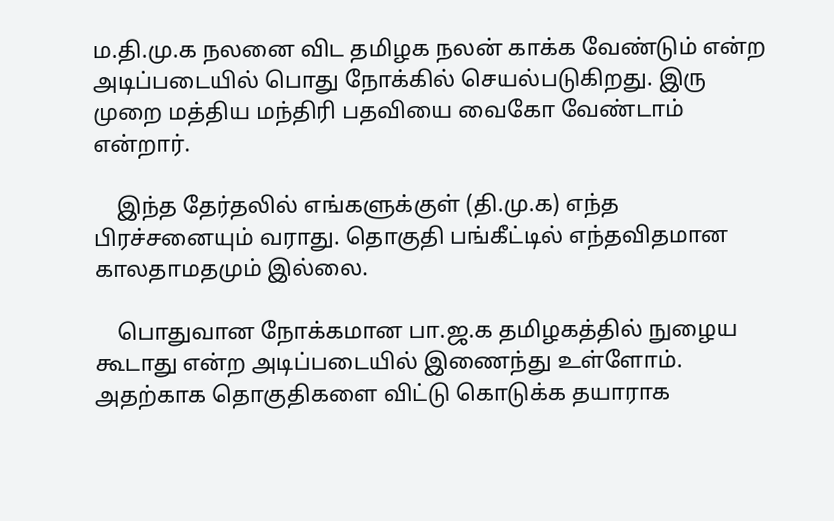ம.தி.மு.க நலனை விட தமிழக நலன் காக்க வேண்டும் என்ற அடிப்படையில் பொது நோக்கில் செயல்படுகிறது. இரு முறை மத்திய மந்திரி பதவியை வைகோ வேண்டாம் என்றார்.

    இந்த தேர்தலில் எங்களுக்குள் (தி.மு.க) எந்த பிரச்சனையும் வராது. தொகுதி பங்கீட்டில் எந்தவிதமான காலதாமதமும் இல்லை.

    பொதுவான நோக்கமான பா.ஜ.க தமிழகத்தில் நுழைய கூடாது என்ற அடிப்படையில் இணைந்து உள்ளோம். அதற்காக தொகுதிகளை விட்டு கொடுக்க தயாராக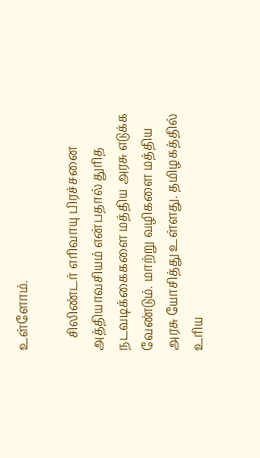உள்ளோம்.

    சிலிண்டர் எரிவாயு பிரச்சனை அத்தியாவசியம் என்பதால் துரித நடவடிக்கைகளை மத்திய அரசு எடுக்க வேண்டும். மாற்று வழிகளை மத்திய அரசு யோசித்து உள்ளது. தமிழகத்தில் உரிய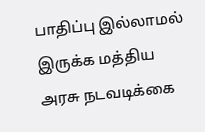பாதிப்பு இல்லாமல் இருக்க மத்திய அரசு நடவடிக்கை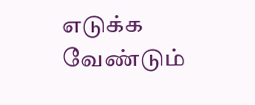எடுக்க வேண்டும்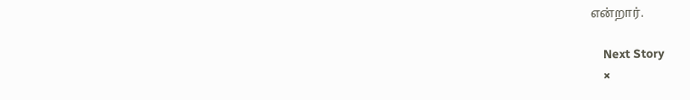என்றார்.

    Next Story
    ×